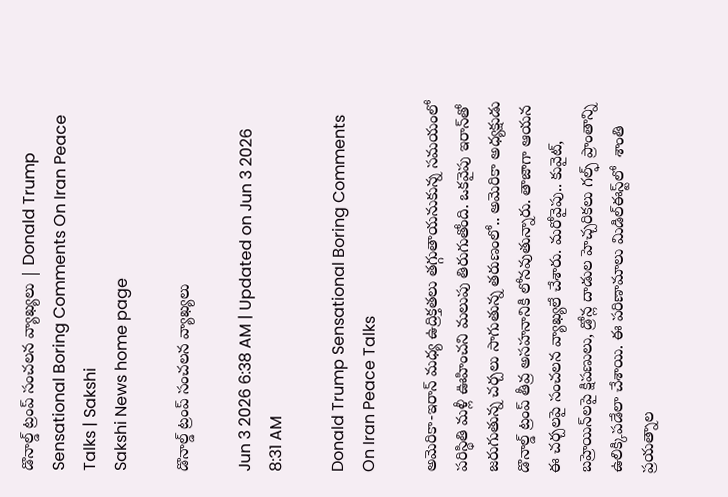డొనాల్డ్‌ ట్రంప్‌ సంచలన వ్యాఖ్యలు | Donald Trump Sensational Boring Comments On Iran Peace Talks | Sakshi
Sakshi News home page

డొనాల్డ్‌ ట్రంప్‌ సంచలన వ్యాఖ్యలు

Jun 3 2026 6:38 AM | Updated on Jun 3 2026 8:31 AM

Donald Trump Sensational Boring Comments On Iran Peace Talks

అమెరికా-ఇరాన్‌ మధ్య ఉద్రిక్తతలు తగ్గుతాయనుకున్న సమయంలో పరిస్థితి మళ్లీ ఊహించని మలుపు తిరుగుతోంది. ఒకవైపు ఇరాన్‌తో జరుగుతున్న చర్చలు సాగుతున్న తరుణంలో.. అమెరికా అధ్యక్షుడు డొనాల్డ్‌ ట్రంప్‌ తీవ్ర అసహనానికి లోనవుతున్నారు. తాజాగా ఆయన ఈ చర్చలపై సంచలన వ్యాఖ్యలే చేశారు. మరోవైపు.. కువైట్‌, బహ్రెయిన్‌లపై క్షిపణులు, డ్రోన్ల దాడుల హెచ్చరికలు గల్ఫ్‌ ప్రాంతాన్ని ఉలిక్కిపడేలా చేశాయి. ఈ పరిణామాలు మిడిల్‌ఈస్ట్‌లో  శాంతి ప్రయత్నాల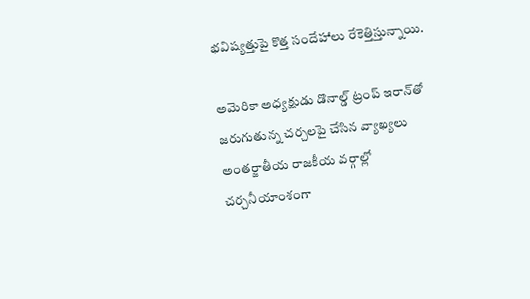భవిష్యత్తుపై కొత్త సందేహాలు రేకెత్తిస్తున్నాయి.

అమెరికా అధ్యక్షుడు డొనాల్డ్‌ ట్రంప్‌ ఇరాన్‌తో జరుగుతున్న చర్చలపై చేసిన వ్యాఖ్యలు అంతర్జాతీయ రాజకీయ వర్గాల్లో చర్చనీయాంశంగా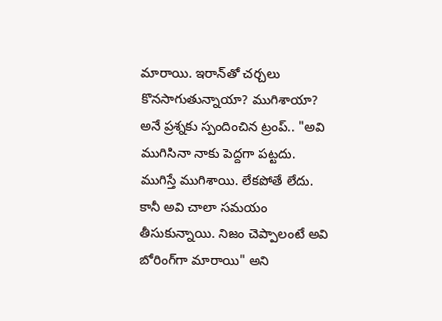మారాయి. ఇరాన్‌తో చర్చలు కొనసాగుతున్నాయా? ముగిశాయా? అనే ప్రశ్నకు స్పందించిన ట్రంప్‌.. "అవి ముగిసినా నాకు పెద్దగా పట్టదు. ముగిస్తే ముగిశాయి. లేకపోతే లేదు. కానీ అవి చాలా సమయం తీసుకున్నాయి. నిజం చెప్పాలంటే అవి బోరింగ్‌గా మారాయి" అని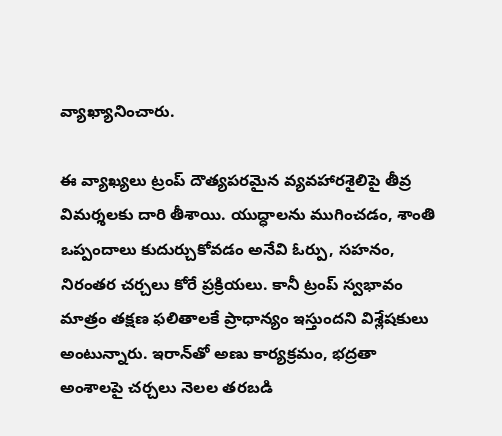వ్యాఖ్యానించారు.

ఈ వ్యాఖ్యలు ట్రంప్‌ దౌత్యపరమైన వ్యవహారశైలిపై తీవ్ర విమర్శలకు దారి తీశాయి. యుద్ధాలను ముగించడం, శాంతి ఒప్పందాలు కుదుర్చుకోవడం అనేవి ఓర్పు, సహనం, నిరంతర చర్చలు కోరే ప్రక్రియలు. కానీ ట్రంప్‌ స్వభావం మాత్రం తక్షణ ఫలితాలకే ప్రాధాన్యం ఇస్తుందని విశ్లేషకులు అంటున్నారు. ఇరాన్‌తో అణు కార్యక్రమం, భద్రతా అంశాలపై చర్చలు నెలల తరబడి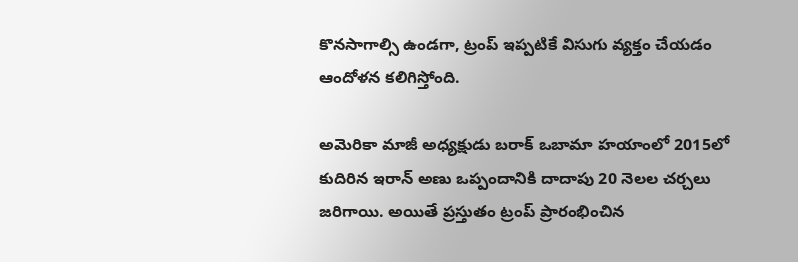కొనసాగాల్సి ఉండగా, ట్రంప్‌ ఇప్పటికే విసుగు వ్యక్తం చేయడం ఆందోళన కలిగిస్తోంది.

అమెరికా మాజీ అధ్యక్షుడు బరాక్‌ ఒబామా హయాంలో 2015లో కుదిరిన ఇరాన్‌ అణు ఒప్పందానికి దాదాపు 20 నెలల చర్చలు జరిగాయి. అయితే ప్రస్తుతం ట్రంప్‌ ప్రారంభించిన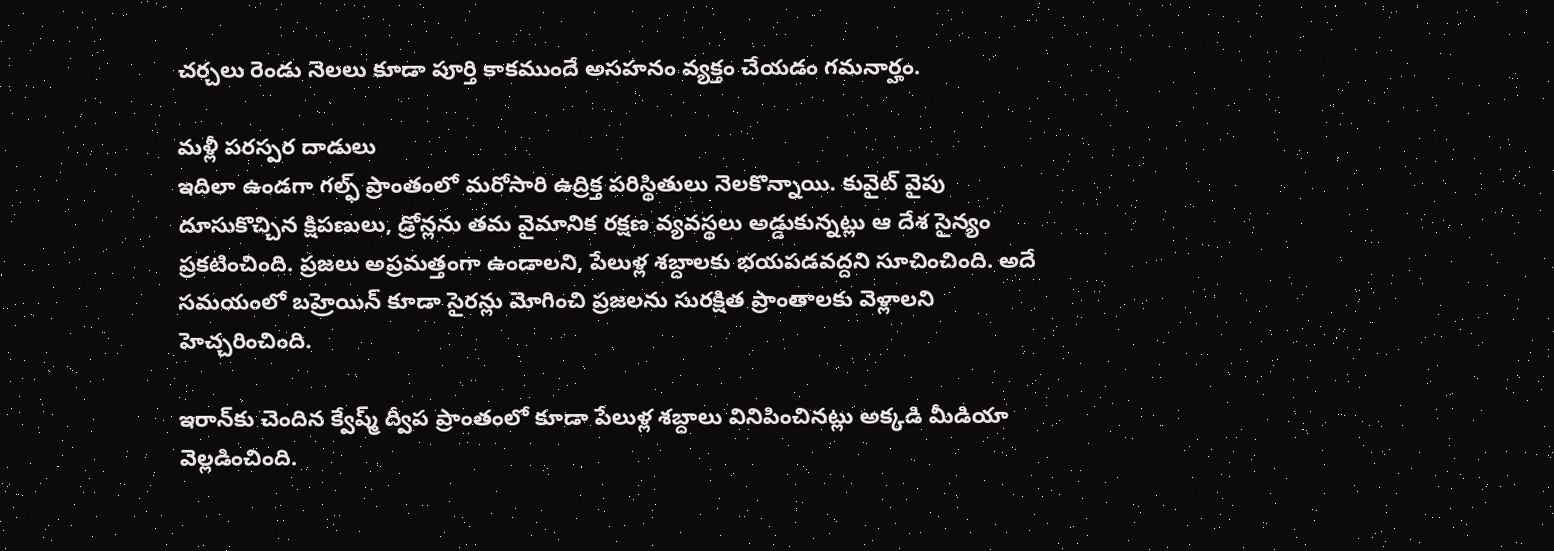చర్చలు రెండు నెలలు కూడా పూర్తి కాకముందే అసహనం వ్యక్తం చేయడం గమనార్హం.

మళ్లీ పరస్పర దాడులు
ఇదిలా ఉండగా గల్ఫ్‌ ప్రాంతంలో మరోసారి ఉద్రిక్త పరిస్థితులు నెలకొన్నాయి. కువైట్‌ వైపు దూసుకొచ్చిన క్షిపణులు, డ్రోన్లను తమ వైమానిక రక్షణ వ్యవస్థలు అడ్డుకున్నట్లు ఆ దేశ సైన్యం ప్రకటించింది. ప్రజలు అప్రమత్తంగా ఉండాలని, పేలుళ్ల శబ్దాలకు భయపడవద్దని సూచించింది. అదే సమయంలో బహ్రెయిన్‌ కూడా సైరన్లు మోగించి ప్రజలను సురక్షిత ప్రాంతాలకు వెళ్లాలని హెచ్చరించింది.

ఇరాన్‌కు చెందిన క్వేష్మ్‌ ద్వీప ప్రాంతంలో కూడా పేలుళ్ల శబ్దాలు వినిపించినట్లు అక్కడి మీడియా వెల్లడించింది.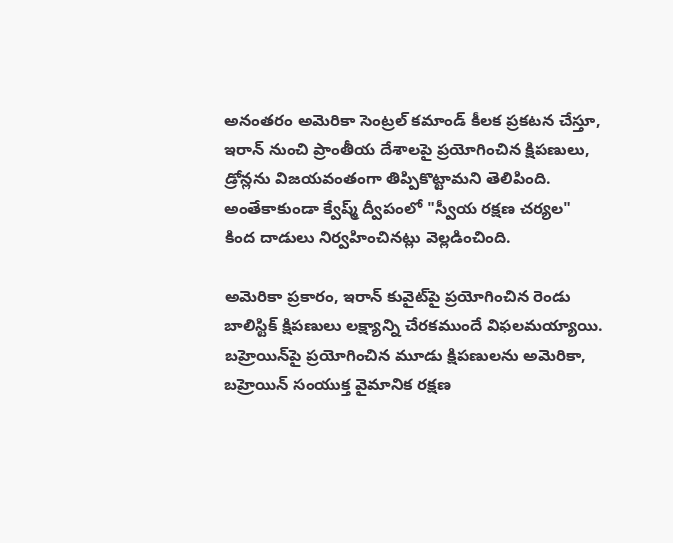అనంతరం అమెరికా సెంట్రల్‌ కమాండ్‌ కీలక ప్రకటన చేస్తూ, ఇరాన్‌ నుంచి ప్రాంతీయ దేశాలపై ప్రయోగించిన క్షిపణులు, డ్రోన్లను విజయవంతంగా తిప్పికొట్టామని తెలిపింది. అంతేకాకుండా క్వేష్మ్‌ ద్వీపంలో "స్వీయ రక్షణ చర్యల" కింద దాడులు నిర్వహించినట్లు వెల్లడించింది.

అమెరికా ప్రకారం, ఇరాన్‌ కువైట్‌పై ప్రయోగించిన రెండు బాలిస్టిక్‌ క్షిపణులు లక్ష్యాన్ని చేరకముందే విఫలమయ్యాయి. బహ్రెయిన్‌పై ప్రయోగించిన మూడు క్షిపణులను అమెరికా, బహ్రెయిన్‌ సంయుక్త వైమానిక రక్షణ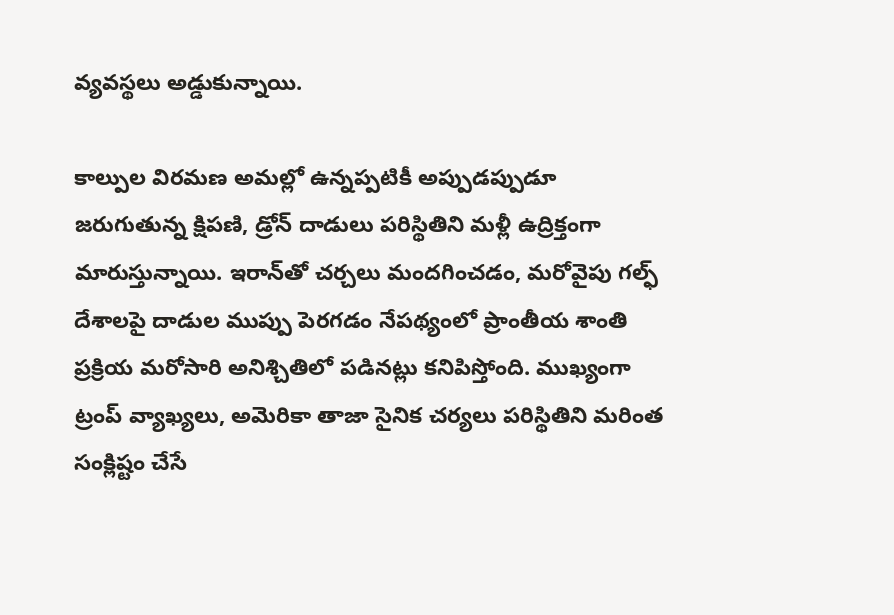వ్యవస్థలు అడ్డుకున్నాయి.

కాల్పుల విరమణ అమల్లో ఉన్నప్పటికీ అప్పుడప్పుడూ జరుగుతున్న క్షిపణి, డ్రోన్‌ దాడులు పరిస్థితిని మళ్లీ ఉద్రిక్తంగా మారుస్తున్నాయి. ఇరాన్‌తో చర్చలు మందగించడం, మరోవైపు గల్ఫ్‌ దేశాలపై దాడుల ముప్పు పెరగడం నేపథ్యంలో ప్రాంతీయ శాంతి ప్రక్రియ మరోసారి అనిశ్చితిలో పడినట్లు కనిపిస్తోంది. ముఖ్యంగా ట్రంప్‌ వ్యాఖ్యలు, అమెరికా తాజా సైనిక చర్యలు పరిస్థితిని మరింత సంక్లిష్టం చేసే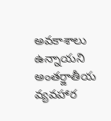అవకాశాలు ఉన్నాయని అంతర్జాతీయ వ్యవహార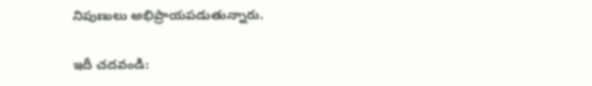నిపుణులు అభిప్రాయపడుతున్నారు.

ఇదీ చదవండి: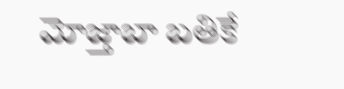మోజ్తాబా బతికే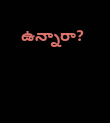ఉన్నారా?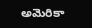అమెరికా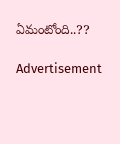ఏమంటోంది..??

Advertisement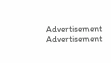Advertisement
Advertisement